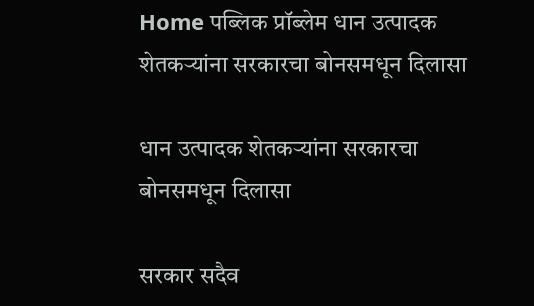Home पब्लिक प्रॉब्लेम धान उत्पादक शेतकऱ्यांना सरकारचा बोनसमधून दिलासा

धान उत्पादक शेतकऱ्यांना सरकारचा बोनसमधून दिलासा

सरकार सदैव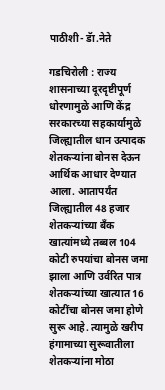पाठीशी- डॅा.नेते

गडचिरोली : राज्य शासनाच्या दूरदृष्टीपूर्ण धोरणामुळे आणि केंद्र सरकारच्या सहकार्यामुळे जिल्ह्यातील धान उत्पादक शेतकऱ्यांना बोनस देऊन आर्थिक आधार देण्यात आला. आतापर्यंत जिल्ह्यातील 48 हजार शेतकऱ्यांच्या बँक खात्यांमध्ये तब्बल 104 कोटी रुपयांचा बोनस जमा झाला आणि उर्वरित पात्र शेतकऱ्यांच्या खात्यात 16 कोटींचा बोनस जमा होणे सुरू आहे. त्यामुळे खरीप हंगामाच्या सुरूवातीला शेतकऱ्यांना मोठा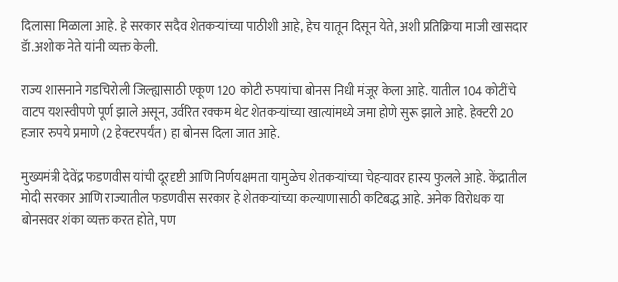दिलासा मिळाला आहे. हे सरकार सदैव शेतकऱ्यांच्या पाठीशी आहे, हेच यातून दिसून येते, अशी प्रतिक्रिया माजी खासदार डॅा.अशोक नेते यांनी व्यक्त केली.

राज्य शासनाने गडचिरोली जिल्ह्यासाठी एकूण 120 कोटी रुपयांचा बोनस निधी मंजूर केला आहे. यातील 104 कोटींचे वाटप यशस्वीपणे पूर्ण झाले असून, उर्वरित रक्कम थेट शेतकऱ्यांच्या खात्यांमध्ये जमा होणे सुरू झाले आहे. हेक्टरी 20 हजार रुपये प्रमाणे (2 हेक्टरपर्यंत) हा बोनस दिला जात आहे.

मुख्यमंत्री देवेंद्र फडणवीस यांची दूरदृष्टी आणि निर्णयक्षमता यामुळेच शेतकऱ्यांच्या चेहऱ्यावर हास्य फुलले आहे. केंद्रातील मोदी सरकार आणि राज्यातील फडणवीस सरकार हे शेतकऱ्यांच्या कल्याणासाठी कटिबद्ध आहे. अनेक विरोधक या बोनसवर शंका व्यक्त करत होते, पण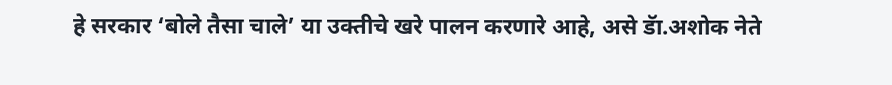हे सरकार ‘बोले तैसा चाले’ या उक्तीचे खरे पालन करणारे आहे, असे डॅा.अशोक नेते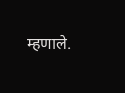म्हणाले.